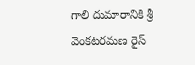గాలి దుమారానికి శ్రీ వెంకటరమణ రైస్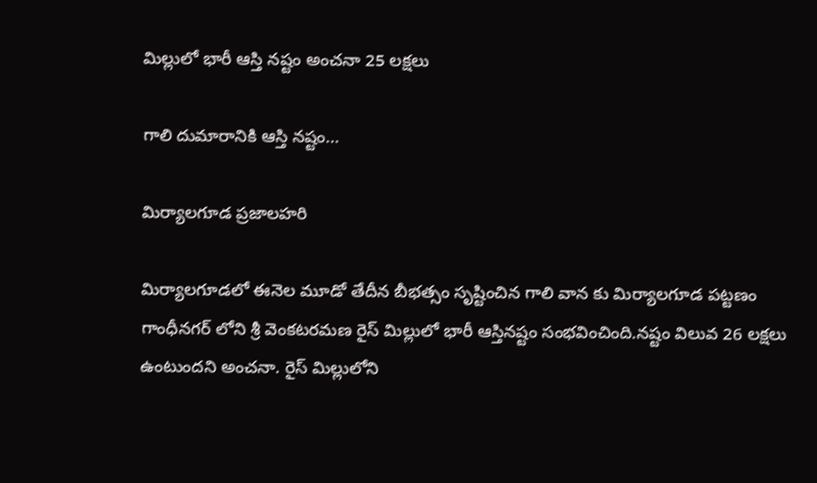మిల్లులో భారీ ఆస్తి నష్టం అంచనా 25 లక్షలు

గాలి దుమారానికి ఆస్తి నష్టం…

మిర్యాలగూడ ప్రజాలహరి

మిర్యాలగూడలో ఈనెల మూడో తేదీన బీభత్సం సృష్టించిన గాలి వాన కు మిర్యాలగూడ పట్టణం గాంధీనగర్ లోని శ్రీ వెంకటరమణ రైస్ మిల్లులో భారీ ఆస్తినష్టం సంభవించింది.నష్టం విలువ 26 లక్షలు ఉంటుందని అంచనా. రైస్ మిల్లులోని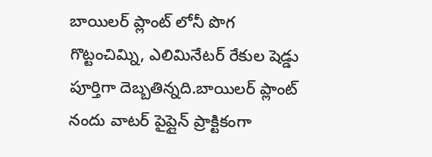బాయిలర్ ప్లాంట్ లోనీ పొగ గొట్టంచిమ్ని, ఎలిమినేటర్ రేకుల షెడ్డు పూర్తిగా దెబ్బతిన్నది.బాయిలర్ ప్లాంట్ నందు వాటర్ పైప్లైన్ ప్రాక్టికంగా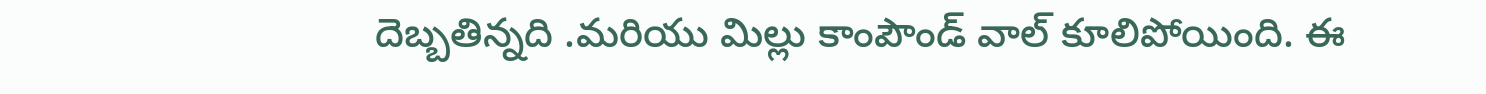దెబ్బతిన్నది .మరియు మిల్లు కాంపౌండ్ వాల్ కూలిపోయింది. ఈ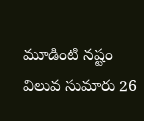మూడింటి నష్టం విలువ సుమారు 26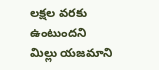లక్షల వరకు ఉంటుందని మిల్లు యజమాని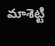మాశెట్టి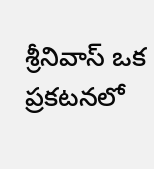శ్రీనివాస్ ఒక ప్రకటనలో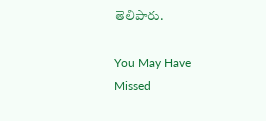తెలిపారు.

You May Have Missed